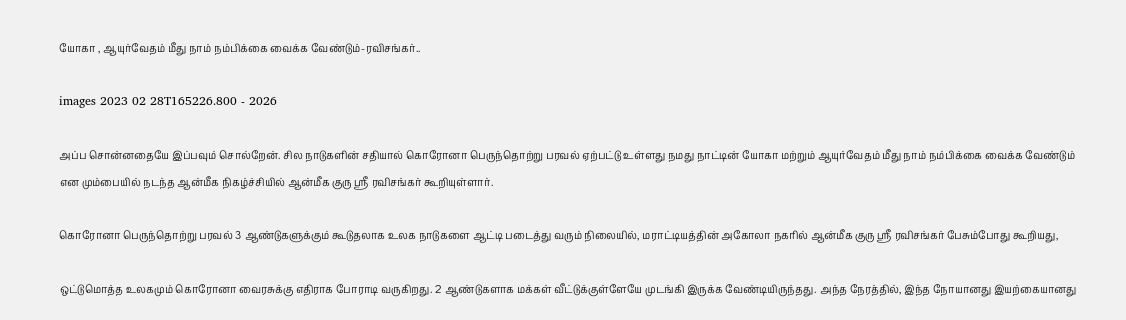யோகா , ஆயுர்வேதம் மீது நாம் நம்பிக்கை வைக்க வேண்டும்-ரவிசங்கர்..

images 2023 02 28T165226.800 - 2026

அப்ப சொன்னதையே இப்பவும் சொல்றேன். சில நாடுகளின் சதியால் கொரோனா பெருந்தொற்று பரவல் ஏற்பட்டு உள்ளது நமது நாட்டின் யோகா மற்றும் ஆயுர்வேதம் மீது நாம் நம்பிக்கை வைக்க வேண்டும் என மும்பையில் நடந்த ஆன்மீக நிகழ்ச்சியில் ஆன்மீக குரு ஸ்ரீ ரவிசங்கர் கூறியுள்ளார்.

கொரோனா பெருந்தொற்று பரவல் 3 ஆண்டுகளுக்கும் கூடுதலாக உலக நாடுகளை ஆட்டி படைத்து வரும் நிலையில், மராட்டியத்தின் அகோலா நகரில் ஆன்மீக குரு ஸ்ரீ ரவிசங்கர் பேசும்போது கூறியது,

ஒட்டுமொத்த உலகமும் கொரோனா வைரசுக்கு எதிராக போராடி வருகிறது. 2 ஆண்டுகளாக மக்கள் வீட்டுக்குள்ளேயே முடங்கி இருக்க வேண்டியிருந்தது. அந்த நேரத்தில், இந்த நோயானது இயற்கையானது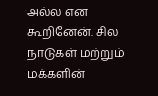அல்ல என கூறினேன். சில நாடுகள் மற்றும் மக்களின்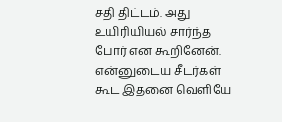சதி திட்டம். அது உயிரியியல் சார்ந்த போர் என கூறினேன். என்னுடைய சீடர்கள் கூட இதனை வெளியே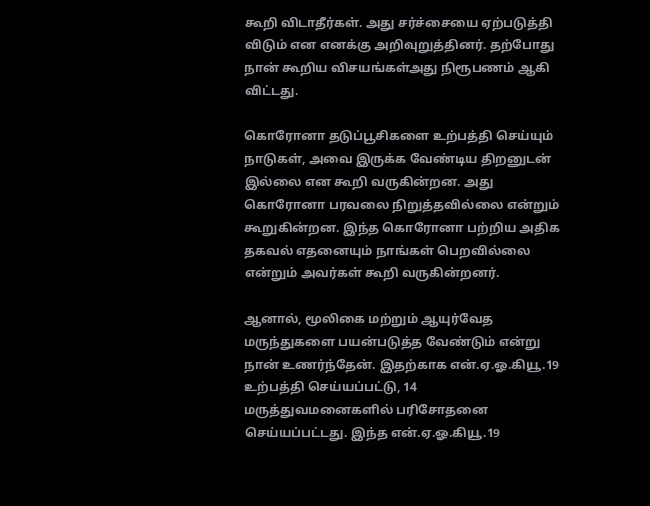கூறி விடாதீர்கள். அது சர்ச்சையை ஏற்படுத்தி விடும் என எனக்கு அறிவுறுத்தினர். தற்போது நான் கூறிய விசயங்கள்அது நிரூபணம் ஆகி விட்டது.

கொரோனா தடுப்பூசிகளை உற்பத்தி செய்யும் நாடுகள், அவை இருக்க வேண்டிய திறனுடன் இல்லை என கூறி வருகின்றன. அது கொரோனா பரவலை நிறுத்தவில்லை என்றும் கூறுகின்றன. இந்த கொரோனா பற்றிய அதிக தகவல் எதனையும் நாங்கள் பெறவில்லை என்றும் அவர்கள் கூறி வருகின்றனர்.

ஆனால், மூலிகை மற்றும் ஆயுர்வேத மருந்துகளை பயன்படுத்த வேண்டும் என்று நான் உணர்ந்தேன். இதற்காக என்.ஏ.ஓ.கியூ.19 உற்பத்தி செய்யப்பட்டு, 14 மருத்துவமனைகளில் பரிசோதனை செய்யப்பட்டது. இந்த என்.ஏ.ஓ.கியூ.19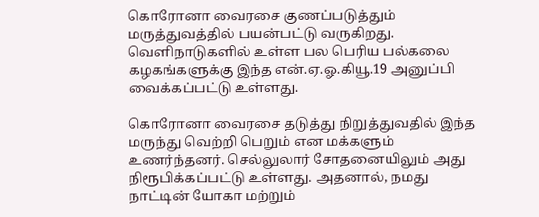கொரோனா வைரசை குணப்படுத்தும் மருத்துவத்தில் பயன்பட்டு வருகிறது. வெளிநாடுகளில் உள்ள பல பெரிய பல்கலை கழகங்களுக்கு இந்த என்.ஏ.ஓ.கியூ.19 அனுப்பி வைக்கப்பட்டு உள்ளது.

கொரோனா வைரசை தடுத்து நிறுத்துவதில் இந்த மருந்து வெற்றி பெறும் என மக்களும் உணர்ந்தனர். செல்லுலார் சோதனையிலும் அது நிரூபிக்கப்பட்டு உள்ளது. அதனால், நமது நாட்டின் யோகா மற்றும்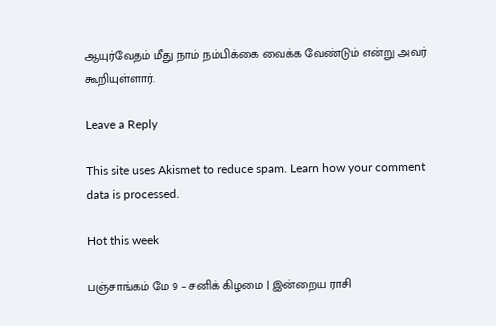ஆயுர்வேதம் மீது நாம் நம்பிக்கை வைக்க வேண்டும் என்று அவர் கூறியுள்ளார்.

Leave a Reply

This site uses Akismet to reduce spam. Learn how your comment data is processed.

Hot this week

பஞ்சாங்கம் மே 9 – சனிக் கிழமை | இன்றைய ராசி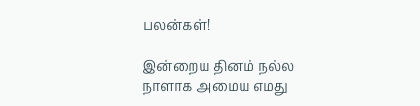பலன்கள்!

இன்றைய தினம் நல்ல நாளாக அமைய எமது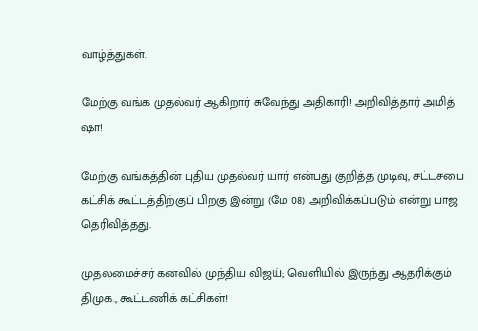வாழ்த்துகள்.

மேற்கு வங்க முதல்வர் ஆகிறார் சுவேந்து அதிகாரி! அறிவித்தார் அமித் ஷா!

மேற்கு வங்கத்தின் புதிய முதல்வர் யார் என்பது குறித்த முடிவு, சட்டசபை கட்சிக் கூட்டத்திற்குப் பிறகு இன்று (மே 08) அறிவிக்கப்படும் என்று பாஜ தெரிவித்தது.

முதலமைச்சர் கனவில் முந்திய விஜய்; வெளியில் இருந்து ஆதரிக்கும் திமுக., கூட்டணிக் கட்சிகள்!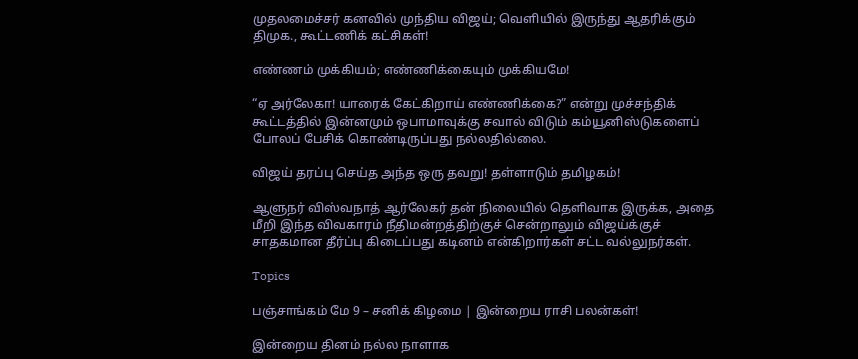முதலமைச்சர் கனவில் முந்திய விஜய்; வெளியில் இருந்து ஆதரிக்கும் திமுக., கூட்டணிக் கட்சிகள்!

எண்ணம் முக்கியம்; எண்ணிக்கையும் முக்கியமே!

“ஏ அர்லேகா! யாரைக் கேட்கிறாய் எண்ணிக்கை?” என்று முச்சந்திக் கூட்டத்தில் இன்னமும் ஒபாமாவுக்கு சவால் விடும் கம்யூனிஸ்டுகளைப் போலப் பேசிக் கொண்டிருப்பது நல்லதில்லை.

விஜய் தரப்பு செய்த அந்த ஒரு தவறு! தள்ளாடும் தமிழகம்!

ஆளுநர் விஸ்வநாத் ஆர்லேகர் தன் நிலையில் தெளிவாக இருக்க, அதை மீறி இந்த விவகாரம் நீதிமன்றத்திற்குச் சென்றாலும் விஜய்க்குச் சாதகமான தீர்ப்பு கிடைப்பது கடினம் என்கிறார்கள் சட்ட வல்லுநர்கள்.

Topics

பஞ்சாங்கம் மே 9 – சனிக் கிழமை | இன்றைய ராசி பலன்கள்!

இன்றைய தினம் நல்ல நாளாக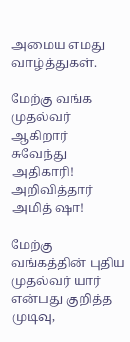அமைய எமது வாழ்த்துகள்.

மேற்கு வங்க முதல்வர் ஆகிறார் சுவேந்து அதிகாரி! அறிவித்தார் அமித் ஷா!

மேற்கு வங்கத்தின் புதிய முதல்வர் யார் என்பது குறித்த முடிவு,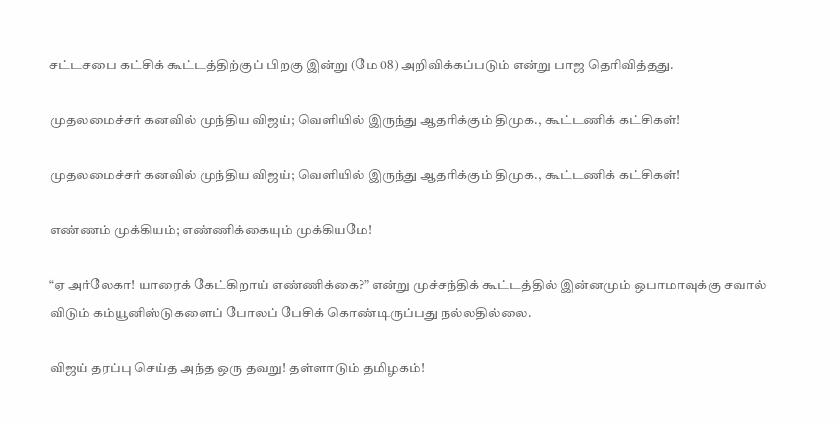சட்டசபை கட்சிக் கூட்டத்திற்குப் பிறகு இன்று (மே 08) அறிவிக்கப்படும் என்று பாஜ தெரிவித்தது.

முதலமைச்சர் கனவில் முந்திய விஜய்; வெளியில் இருந்து ஆதரிக்கும் திமுக., கூட்டணிக் கட்சிகள்!

முதலமைச்சர் கனவில் முந்திய விஜய்; வெளியில் இருந்து ஆதரிக்கும் திமுக., கூட்டணிக் கட்சிகள்!

எண்ணம் முக்கியம்; எண்ணிக்கையும் முக்கியமே!

“ஏ அர்லேகா! யாரைக் கேட்கிறாய் எண்ணிக்கை?” என்று முச்சந்திக் கூட்டத்தில் இன்னமும் ஒபாமாவுக்கு சவால் விடும் கம்யூனிஸ்டுகளைப் போலப் பேசிக் கொண்டிருப்பது நல்லதில்லை.

விஜய் தரப்பு செய்த அந்த ஒரு தவறு! தள்ளாடும் தமிழகம்!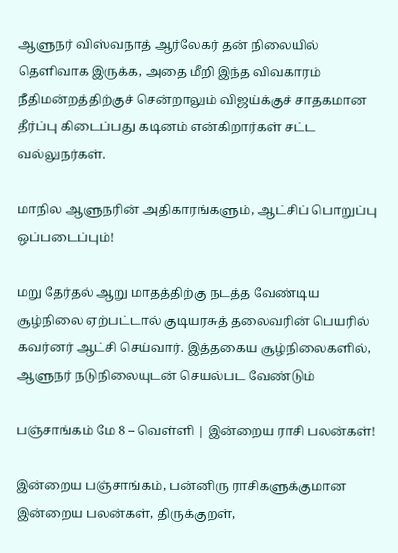ஆளுநர் விஸ்வநாத் ஆர்லேகர் தன் நிலையில் தெளிவாக இருக்க, அதை மீறி இந்த விவகாரம் நீதிமன்றத்திற்குச் சென்றாலும் விஜய்க்குச் சாதகமான தீர்ப்பு கிடைப்பது கடினம் என்கிறார்கள் சட்ட வல்லுநர்கள்.

மாநில ஆளுநரின் அதிகாரங்களும், ஆட்சிப் பொறுப்பு ஒப்படைப்பும்!

மறு தேர்தல் ஆறு மாதத்திற்கு நடத்த வேண்டிய சூழ்நிலை ஏற்பட்டால் குடியரசுத் தலைவரின் பெயரில் கவர்னர் ஆட்சி செய்வார். இத்தகைய சூழ்நிலைகளில், ஆளுநர் நடுநிலையுடன் செயல்பட வேண்டும்

பஞ்சாங்கம் மே 8 – வெள்ளி | இன்றைய ராசி பலன்கள்!

இன்றைய பஞ்சாங்கம், பன்னிரு ராசிகளுக்குமான இன்றைய பலன்கள், திருக்குறள்,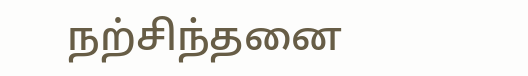நற்சிந்தனை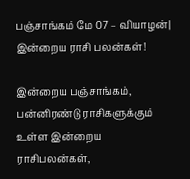பஞ்சாங்கம் மே 07 – வியாழன்| இன்றைய ராசி பலன்கள்!

இன்றைய பஞ்சாங்கம், பன்னிரண்டு ராசிகளுக்கும் உள்ள இன்றைய ராசிபலன்கள்,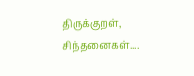திருக்குறள், சிந்தனைகள்....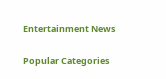Entertainment News

Popular Categories